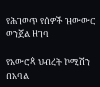የሕገወጥ የሰዎች ዝውውር ወንጀል ዘገባ

የአውሮጳ ህብረት ኮሚሽን በአባል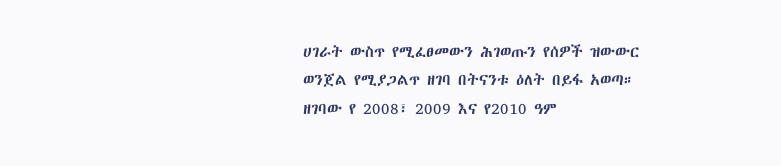ሀገራት ውስጥ የሚፈፀመውን ሕገወጡን የሰዎች ዝውውር ወንጀል የሚያጋልጥ ዘገባ በትናንቱ ዕለት በይፋ አወጣ። ዘገባው የ 2008፣ 2009 እና የ2010 ዓም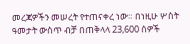መረጃዎችን መሠረት የተጠናቀረ ነው። በነዚሁ ሦስት ዓመታት ውስጥ ብቻ በጠቅላላ 23,600 ሰዎች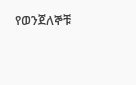የወንጀለኞቹ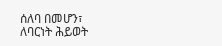ሰለባ በመሆን፣ ለባርነት ሕይወት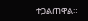ተጋልጠዋል።